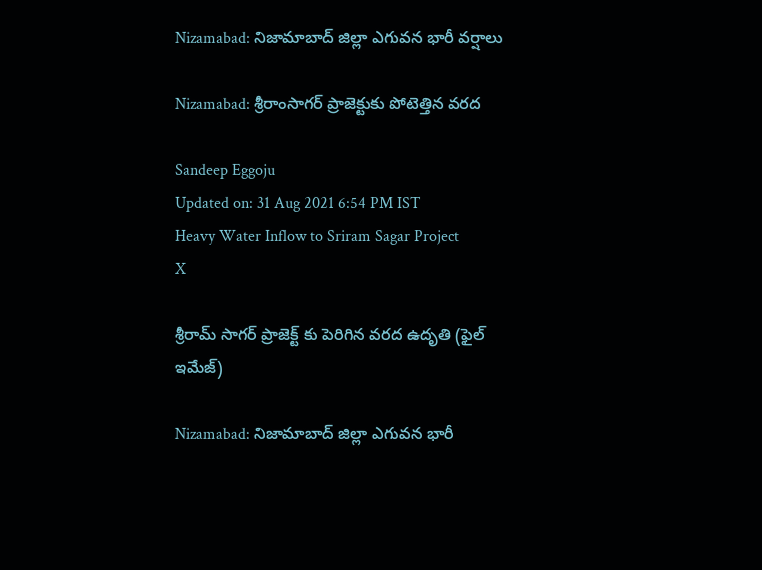Nizamabad: నిజామాబాద్‌ జిల్లా ఎగువన భారీ వర్షాలు

Nizamabad: శ్రీరాంసాగర్‌ ప్రాజెక్టుకు పోటెత్తిన వరద

Sandeep Eggoju
Updated on: 31 Aug 2021 6:54 PM IST
Heavy Water Inflow to Sriram Sagar Project
X

శ్రీరామ్ సాగర్ ప్రాజెక్ట్ కు పెరిగిన వరద ఉదృతి (ఫైల్ ఇమేజ్)

Nizamabad: నిజామాబాద్‌ జిల్లా ఎగువన భారీ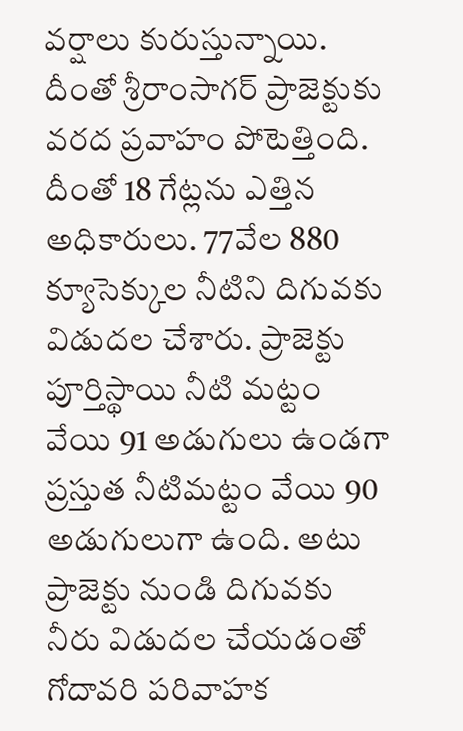వర్షాలు కురుస్తున్నాయి. దీంతో శ్రీరాంసాగర్‌ ప్రాజెక్టుకు వరద ప్రవాహం పోటెత్తింది. దీంతో 18 గేట్లను ఎత్తిన అధికారులు. 77వేల 880 క్యూసెక్కుల నీటిని దిగువకు విడుదల చేశారు. ప్రాజెక్టు పూర్తిస్థాయి నీటి మట్టం వేయి 91 అడుగులు ఉండగా ప్రస్తుత నీటిమట్టం వేయి 90 అడుగులుగా ఉంది. అటు ప్రాజెక్టు నుండి దిగువకు నీరు విడుదల చేయడంతో గోదావరి పరివాహక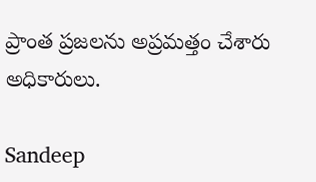ప్రాంత ప్రజలను అప్రమత్తం చేశారు అధికారులు.

Sandeep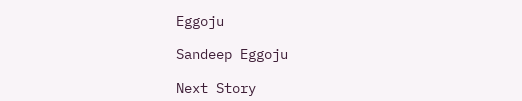Eggoju

Sandeep Eggoju

Next Story